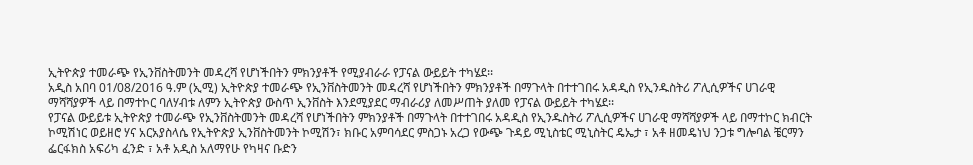ኢትዮጵያ ተመራጭ የኢንቨስትመንት መዳረሻ የሆነችበትን ምክንያቶች የሚያብራራ የፓናል ውይይት ተካሄደ፡፡
አዲስ አበባ 01/08/2016 ዓ.ም (ኢሚ) ኢትዮጵያ ተመራጭ የኢንቨስትመንት መዳረሻ የሆነችበትን ምክንያቶች በማጉላት በተተገበሩ አዳዲስ የኢንዱስትሪ ፖሊሲዎችና ሀገራዊ ማሻሻያዎች ላይ በማተኮር ባለሃብቱ ለምን ኢትዮጵያ ውስጥ ኢንቨስት እንደሚያደር ማብራሪያ ለመሥጠት ያለመ የፓናል ውይይት ተካሄደ፡፡
የፓናል ውይይቱ ኢትዮጵያ ተመራጭ የኢንቨስትመንት መዳረሻ የሆነችበትን ምክንያቶች በማጉላት በተተገበሩ አዳዲስ የኢንዱስትሪ ፖሊሲዎችና ሀገራዊ ማሻሻያዎች ላይ በማተኮር ክብርት ኮሚሽነር ወይዘሮ ሃና አርአያስላሴ የኢትዮጵያ ኢንቨስትመንት ኮሚሽን፣ ክቡር አምባሳደር ምስጋኑ አረጋ የውጭ ጉዳይ ሚኒስቴር ሚኒስትር ዴኤታ ፣ አቶ ዘመዴነህ ንጋቱ ግሎባል ቼርማን ፌርፋክስ አፍሪካ ፈንድ ፣ አቶ አዲስ አለማየሁ የካዛና ቡድን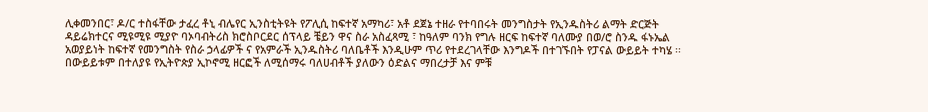ሊቀመንበር፣ ዶ/ር ተስፋቸው ታፈረ ቶኒ ብሌየር ኢንስቲትዩት የፖሊሲ ከፍተኛ አማካሪ፣ አቶ ደጀኔ ተዘራ የተባበሩት መንግስታት የኢንዱስትሪ ልማት ድርጅት ዳይሬክተርና ሚዩሚዩ ሚያዮ ባኦባብትሪስ ክሮስቦርደር ሰፕላይ ቼይን ዋና ስራ አስፈጻሚ ፣ ከዓለም ባንክ የግሉ ዘርፍ ከፍተኛ ባለሙያ በወ/ሮ ስንዱ ፋኑኤል አወያይነት ከፍተኛ የመንግስት የስራ ኃላፊዎች ና የአምራች ኢንዱስትሪ ባለቤቶች እንዲሁም ጥሪ የተደረገላቸው እንግዶች በተገኙበት የፓናል ውይይት ተካሄ ፡፡
በውይይቱም በተለያዩ የኢትዮጵያ ኢኮኖሚ ዘርፎች ለሚሰማሩ ባለሀብቶች ያለውን ዕድልና ማበረታቻ እና ምቹ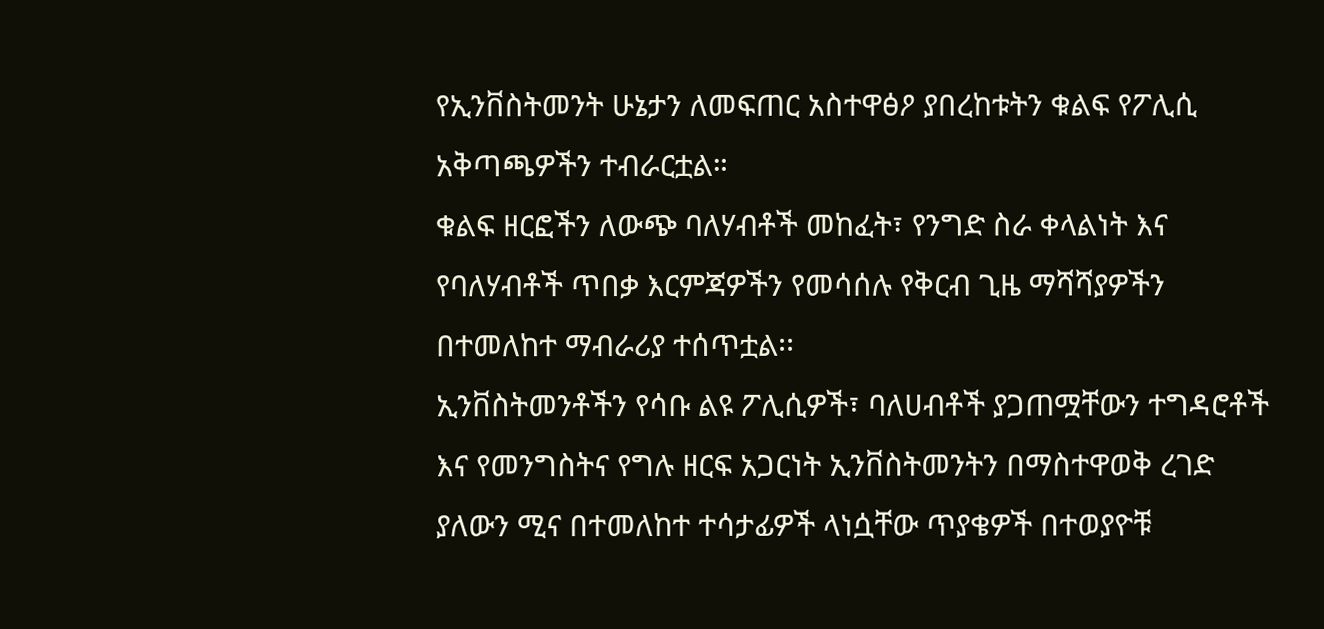የኢንቨስትመንት ሁኔታን ለመፍጠር አስተዋፅዖ ያበረከቱትን ቁልፍ የፖሊሲ አቅጣጫዎችን ተብራርቷል።
ቁልፍ ዘርፎችን ለውጭ ባለሃብቶች መከፈት፣ የንግድ ስራ ቀላልነት እና የባለሃብቶች ጥበቃ እርምጃዎችን የመሳሰሉ የቅርብ ጊዜ ማሻሻያዎችን በተመለከተ ማብራሪያ ተሰጥቷል፡፡
ኢንቨስትመንቶችን የሳቡ ልዩ ፖሊሲዎች፣ ባለሀብቶች ያጋጠሟቸውን ተግዳሮቶች እና የመንግስትና የግሉ ዘርፍ አጋርነት ኢንቨስትመንትን በማስተዋወቅ ረገድ ያለውን ሚና በተመለከተ ተሳታፊዎች ላነሷቸው ጥያቄዎች በተወያዮቹ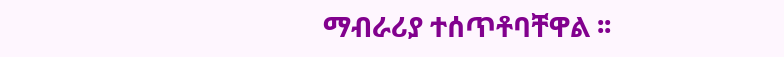ማብራሪያ ተሰጥቶባቸዋል ፡፡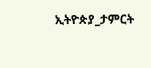ኢትዮጵያ_ታምርት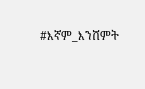#እኛም_እንሸምት